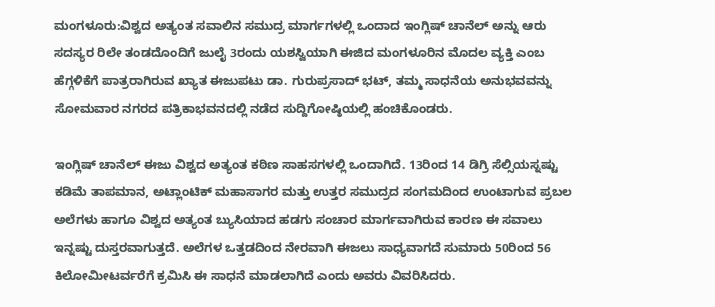ಮಂಗಳೂರು:ವಿಶ್ವದ ಅತ್ಯಂತ ಸವಾಲಿನ ಸಮುದ್ರ ಮಾರ್ಗಗಳಲ್ಲಿ ಒಂದಾದ ಇಂಗ್ಲಿಷ್ ಚಾನೆಲ್ ಅನ್ನು ಆರು ಸದಸ್ಯರ ರಿಲೇ ತಂಡದೊಂದಿಗೆ ಜುಲೈ 3ರಂದು ಯಶಸ್ವಿಯಾಗಿ ಈಜಿದ ಮಂಗಳೂರಿನ ಮೊದಲ ವ್ಯಕ್ತಿ ಎಂಬ ಹೆಗ್ಗಳಿಕೆಗೆ ಪಾತ್ರರಾಗಿರುವ ಖ್ಯಾತ ಈಜುಪಟು ಡಾ. ಗುರುಪ್ರಸಾದ್ ಭಟ್, ತಮ್ಮ ಸಾಧನೆಯ ಅನುಭವವನ್ನು ಸೋಮವಾರ ನಗರದ ಪತ್ರಿಕಾಭವನದಲ್ಲಿ ನಡೆದ ಸುದ್ದಿಗೋಷ್ಠಿಯಲ್ಲಿ ಹಂಚಿಕೊಂಡರು.

ಇಂಗ್ಲಿಷ್ ಚಾನೆಲ್ ಈಜು ವಿಶ್ವದ ಅತ್ಯಂತ ಕಠಿಣ ಸಾಹಸಗಳಲ್ಲಿ ಒಂದಾಗಿದೆ. 13ರಿಂದ 14 ಡಿಗ್ರಿ ಸೆಲ್ಸಿಯಸ್ನಷ್ಟು ಕಡಿಮೆ ತಾಪಮಾನ, ಅಟ್ಲಾಂಟಿಕ್ ಮಹಾಸಾಗರ ಮತ್ತು ಉತ್ತರ ಸಮುದ್ರದ ಸಂಗಮದಿಂದ ಉಂಟಾಗುವ ಪ್ರಬಲ ಅಲೆಗಳು ಹಾಗೂ ವಿಶ್ವದ ಅತ್ಯಂತ ಬ್ಯುಸಿಯಾದ ಹಡಗು ಸಂಚಾರ ಮಾರ್ಗವಾಗಿರುವ ಕಾರಣ ಈ ಸವಾಲು ಇನ್ನಷ್ಟು ದುಸ್ತರವಾಗುತ್ತದೆ. ಅಲೆಗಳ ಒತ್ತಡದಿಂದ ನೇರವಾಗಿ ಈಜಲು ಸಾಧ್ಯವಾಗದೆ ಸುಮಾರು 50ರಿಂದ 56 ಕಿಲೋಮೀಟರ್ವರೆಗೆ ಕ್ರಮಿಸಿ ಈ ಸಾಧನೆ ಮಾಡಲಾಗಿದೆ ಎಂದು ಅವರು ವಿವರಿಸಿದರು.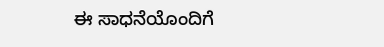ಈ ಸಾಧನೆಯೊಂದಿಗೆ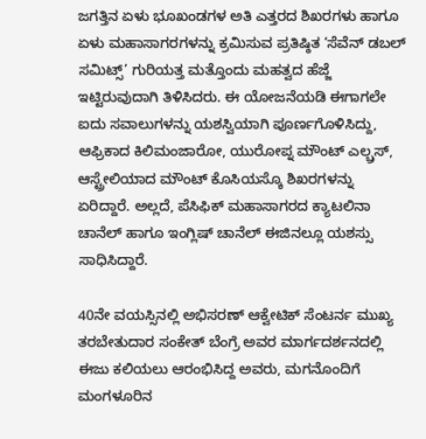ಜಗತ್ತಿನ ಏಳು ಭೂಖಂಡಗಳ ಅತಿ ಎತ್ತರದ ಶಿಖರಗಳು ಹಾಗೂ ಏಳು ಮಹಾಸಾಗರಗಳನ್ನು ಕ್ರಮಿಸುವ ಪ್ರತಿಷ್ಠಿತ ‘ಸೆವೆನ್ ಡಬಲ್ ಸಮಿಟ್ಸ್’ ಗುರಿಯತ್ತ ಮತ್ತೊಂದು ಮಹತ್ವದ ಹೆಜ್ಜೆ ಇಟ್ಟಿರುವುದಾಗಿ ತಿಳಿಸಿದರು. ಈ ಯೋಜನೆಯಡಿ ಈಗಾಗಲೇ ಐದು ಸವಾಲುಗಳನ್ನು ಯಶಸ್ವಿಯಾಗಿ ಪೂರ್ಣಗೊಳಿಸಿದ್ದು, ಆಫ್ರಿಕಾದ ಕಿಲಿಮಂಜಾರೋ, ಯುರೋಪ್ನ ಮೌಂಟ್ ಎಲ್ಬ್ರಸ್, ಆಸ್ಟ್ರೇಲಿಯಾದ ಮೌಂಟ್ ಕೊಸಿಯಸ್ಕೊ ಶಿಖರಗಳನ್ನು ಏರಿದ್ದಾರೆ. ಅಲ್ಲದೆ, ಪೆಸಿಫಿಕ್ ಮಹಾಸಾಗರದ ಕ್ಯಾಟಲಿನಾ ಚಾನೆಲ್ ಹಾಗೂ ಇಂಗ್ಲಿಷ್ ಚಾನೆಲ್ ಈಜಿನಲ್ಲೂ ಯಶಸ್ಸು ಸಾಧಿಸಿದ್ದಾರೆ.

40ನೇ ವಯಸ್ಸಿನಲ್ಲಿ ಅಭಿಸರಣ್ ಆಕ್ವೇಟಿಕ್ ಸೆಂಟರ್ನ ಮುಖ್ಯ ತರಬೇತುದಾರ ಸಂಕೇತ್ ಬೆಂಗ್ರೆ ಅವರ ಮಾರ್ಗದರ್ಶನದಲ್ಲಿ ಈಜು ಕಲಿಯಲು ಆರಂಭಿಸಿದ್ದ ಅವರು, ಮಗನೊಂದಿಗೆ ಮಂಗಳೂರಿನ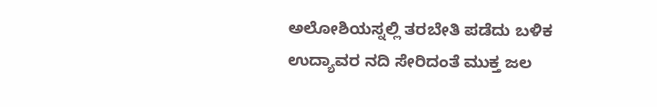ಅಲೋಶಿಯಸ್ನಲ್ಲಿ ತರಬೇತಿ ಪಡೆದು ಬಳಿಕ ಉದ್ಯಾವರ ನದಿ ಸೇರಿದಂತೆ ಮುಕ್ತ ಜಲ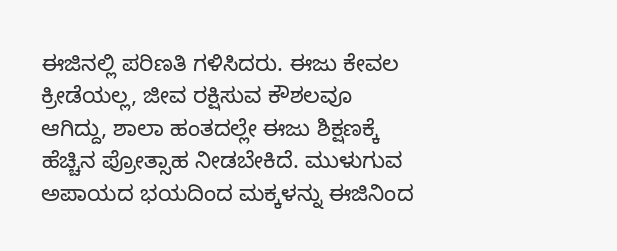ಈಜಿನಲ್ಲಿ ಪರಿಣತಿ ಗಳಿಸಿದರು. ಈಜು ಕೇವಲ ಕ್ರೀಡೆಯಲ್ಲ, ಜೀವ ರಕ್ಷಿಸುವ ಕೌಶಲವೂ ಆಗಿದ್ದು, ಶಾಲಾ ಹಂತದಲ್ಲೇ ಈಜು ಶಿಕ್ಷಣಕ್ಕೆ ಹೆಚ್ಚಿನ ಪ್ರೋತ್ಸಾಹ ನೀಡಬೇಕಿದೆ. ಮುಳುಗುವ ಅಪಾಯದ ಭಯದಿಂದ ಮಕ್ಕಳನ್ನು ಈಜಿನಿಂದ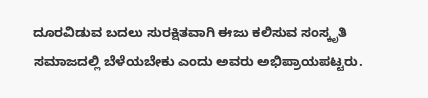ದೂರವಿಡುವ ಬದಲು ಸುರಕ್ಷಿತವಾಗಿ ಈಜು ಕಲಿಸುವ ಸಂಸ್ಕೃತಿ ಸಮಾಜದಲ್ಲಿ ಬೆಳೆಯಬೇಕು ಎಂದು ಅವರು ಅಭಿಪ್ರಾಯಪಟ್ಟರು.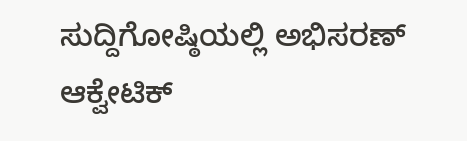ಸುದ್ದಿಗೋಷ್ಠಿಯಲ್ಲಿ ಅಭಿಸರಣ್ ಆಕ್ವೇಟಿಕ್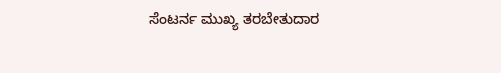ಸೆಂಟರ್ನ ಮುಖ್ಯ ತರಬೇತುದಾರ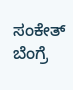ಸಂಕೇತ್ ಬೆಂಗ್ರೆ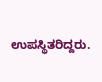ಉಪಸ್ಥಿತರಿದ್ದರು.